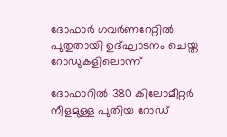ദോഫാർ ഗവർണറേറ്റിൽ പുതുതായി ഉദ്ഘാടനം ചെയ്ത റോഡുകളിലൊന്ന്

ദോഫാറിൽ 380 കിലോമീറ്റർ നീളമുള്ള പുതിയ റോഡ്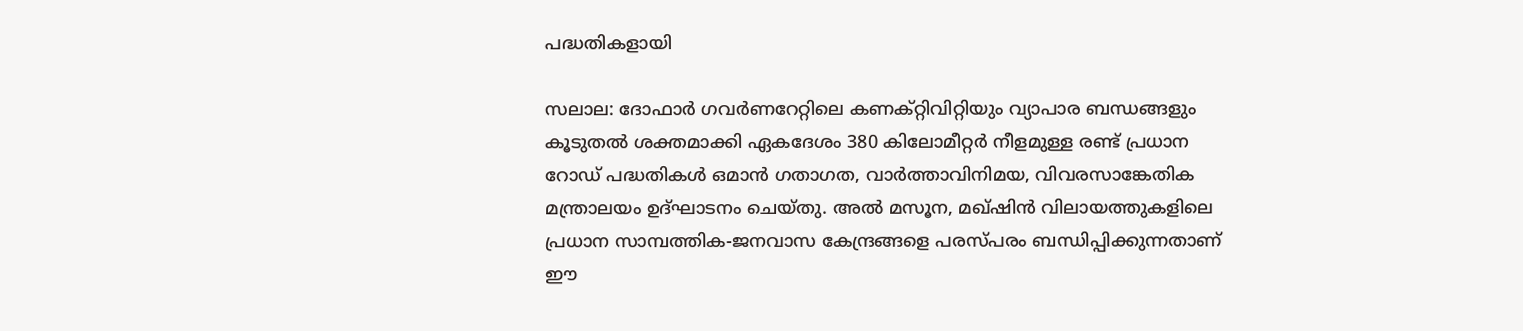പദ്ധതികളായി

സലാല: ദോഫാർ ഗവർണറേറ്റിലെ കണക്റ്റിവിറ്റിയും വ്യാപാര ബന്ധങ്ങളും കൂടുതൽ ശക്തമാക്കി ഏകദേശം 380 കിലോമീറ്റർ നീളമുള്ള രണ്ട് പ്രധാന റോഡ് പദ്ധതികൾ ഒമാൻ ഗതാഗത, വാർത്താവിനിമയ, വിവരസാങ്കേതിക മന്ത്രാലയം ഉദ്ഘാടനം ചെയ്തു. അൽ മസൂന, മഖ്ഷിൻ വിലായത്തുകളിലെ പ്രധാന സാമ്പത്തിക-ജനവാസ കേന്ദ്രങ്ങളെ പരസ്പരം ബന്ധിപ്പിക്കുന്നതാണ് ഈ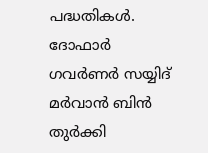പദ്ധതികൾ. ദോഫാർ ഗവർണർ സയ്യിദ് മർവാൻ ബിൻ തുർക്കി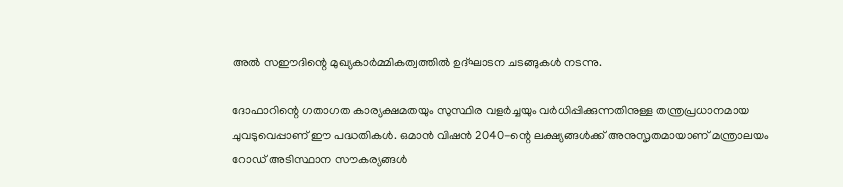അൽ സഈദിന്റെ മുഖ്യകാർമ്മികത്വത്തിൽ ഉദ്ഘാടന ചടങ്ങുകൾ നടന്നു.

ദോഫാറിന്റെ ഗതാഗത കാര്യക്ഷമതയും സുസ്ഥിര വളർച്ചയും വർധിപ്പിക്കുന്നതിനുള്ള തന്ത്രപ്രധാനമായ ചുവടുവെപ്പാണ് ഈ പദ്ധതികൾ. ഒമാൻ വിഷൻ 2040-ന്റെ ലക്ഷ്യങ്ങൾക്ക് അനുസൃതമായാണ് മന്ത്രാലയം റോഡ് അടിസ്ഥാന സൗകര്യങ്ങൾ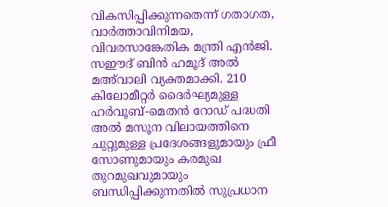വികസിപ്പിക്കുന്നതെന്ന് ഗതാഗത, വാർത്താവിനിമയ, വിവരസാങ്കേതിക മന്ത്രി എൻജി. സഈദ് ബിൻ ഹമൂദ് അൽ മഅ്‍വാലി വ്യക്തമാക്കി. 210 കിലോമീറ്റർ ദൈർഘ്യമുള്ള ഹർവൂബ്-മെതൻ റോഡ് പദ്ധതി അൽ മസൂന വിലായത്തിനെ ചുറ്റുമുള്ള പ്രദേശങ്ങളുമായും ഫ്രീ സോണുമായും കരമുഖ തുറമുഖവുമായും ബന്ധിപ്പിക്കുന്നതിൽ സുപ്രധാന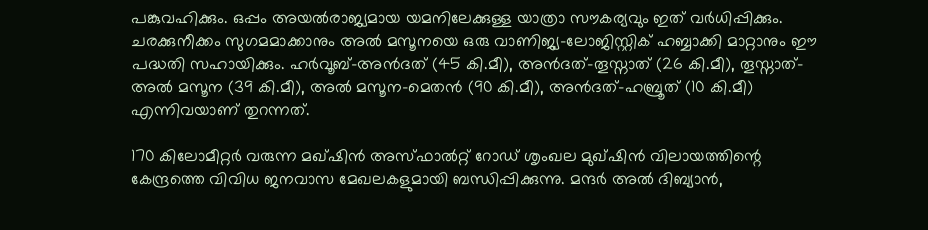പങ്കുവഹിക്കും. ഒപ്പം അയൽരാജ്യമായ യമനിലേക്കുള്ള യാത്രാ സൗകര്യവും ഇത് വർധിപ്പിക്കും. ചരക്കുനീക്കം സുഗമമാക്കാനും അൽ മസൂനയെ ഒരു വാണിജ്യ-ലോജിസ്റ്റിക് ഹബ്ബാക്കി മാറ്റാനും ഈ പദ്ധതി സഹായിക്കും. ഹർവൂബ്-അൻദത് (45 കി.മീ), അൻദത്-തൂസ്നാത് (26 കി.മീ), തൂസ്നാത്-അൽ മസൂന (39 കി.മീ), അൽ മസൂന-മെതൻ (90 കി.മീ), അൻദത്-ഹബ്രൂത് (10 കി.മീ) എന്നിവയാണ് തുറന്നത്.

170 കിലോമീറ്റർ വരുന്ന മഖ്ഷിൻ അസ്ഫാൽറ്റ് റോഡ് ശൃംഖല മുഖ്ഷിൻ വിലായത്തിന്റെ കേന്ദ്രത്തെ വിവിധ ജനവാസ മേഖലകളുമായി ബന്ധിപ്പിക്കുന്നു. മന്ദർ അൽ ദിബ്യാൻ,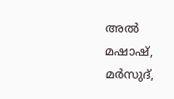അൽ മഷാഷ്, മർസുദ്,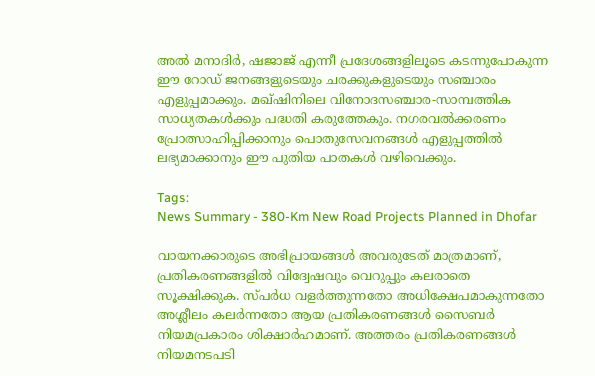അൽ മനാദിർ, ഷജാജ് എന്നീ പ്രദേശങ്ങളിലൂടെ കടന്നുപോകുന്ന ഈ റോഡ് ജനങ്ങളുടെയും ചരക്കുകളുടെയും സഞ്ചാരം എളുപ്പമാക്കും. മഖ്ഷിനിലെ വിനോദസഞ്ചാര-സാമ്പത്തിക സാധ്യതകൾക്കും പദ്ധതി കരുത്തേകും. നഗരവൽക്കരണം പ്രോത്സാഹിപ്പിക്കാനും പൊതുസേവനങ്ങൾ എളുപ്പത്തിൽ ലഭ്യമാക്കാനും ഈ പുതിയ പാതകൾ വഴിവെക്കും.

Tags:
News Summary - 380-Km New Road Projects Planned in Dhofar

വായനക്കാരുടെ അഭിപ്രായങ്ങള്‍ അവരുടേത് മാത്രമാണ്, പ്രതികരണങ്ങളിൽ വിദ്വേഷവും വെറുപ്പും കലരാതെ സൂക്ഷിക്കുക. സ്പർധ വളർത്തുന്നതോ അധിക്ഷേപമാകുന്നതോ അശ്ലീലം കലർന്നതോ ആയ പ്രതികരണങ്ങൾ സൈബർ നിയമപ്രകാരം ശിക്ഷാർഹമാണ്. അത്തരം പ്രതികരണങ്ങൾ നിയമനടപടി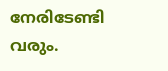നേരിടേണ്ടി വരും.